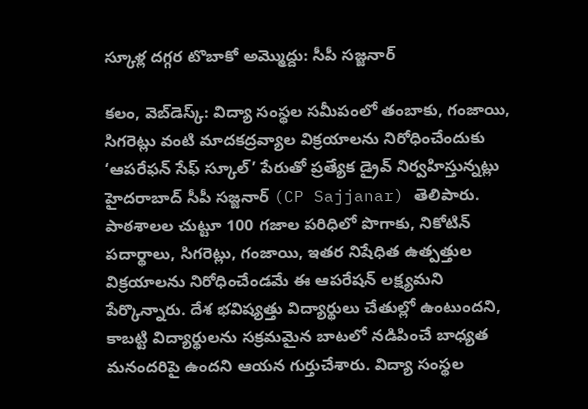స్కూళ్ల దగ్గర టొబాకో అమ్మొద్దు: సీపీ సజ్జనార్

కలం, వెబ్‌డెస్క్: విద్యా సంస్థల సమీపంలో తంబాకు, గంజాయి, సిగరెట్లు వంటి మాదకద్రవ్యాల విక్రయాలను నిరోధించేందుకు ‘ఆపరేఫన్ సేఫ్ స్కూల్’ పేరుతో ప్రత్యేక డ్రైవ్ నిర్వహిస్తున్నట్లు హైదరాబాద్ సీపీ సజ్జనార్ (CP Sajjanar) తెలిపారు. పాఠశాలల చుట్టూ 100 గజాల పరిధిలో పొగాకు, నికోటిన్ పదార్థాలు, సిగరెట్లు, గంజాయి, ఇతర నిషేధిత ఉత్పత్తుల విక్రయాలను నిరోధించేండమే ఈ ఆపరేషన్ లక్ష్యమని పేర్కొన్నారు. దేశ భవిష్యత్తు విద్యార్థులు చేతుల్లో ఉంటుందని, కాబట్టి విద్యార్థులను సక్రమమైన బాటలో నడిపించే బాధ్యత మనందరిపై ఉందని ఆయన గుర్తుచేశారు. విద్యా సంస్థల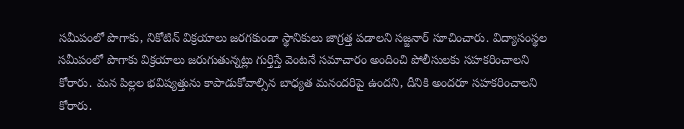సమీపంలో పొగాకు, నికోటిన్ విక్రయాలు జరగకుండా స్థానికులు జాగ్రత్త పడాలని సజ్జనార్ సూచించారు. విద్యాసంస్థల సమీపంలో పొగాకు విక్రయాలు జరుగుతున్నట్లు గుర్తిస్తే వెంటనే సమాచారం అందించి పోలీసులకు సహకరించాలని కోరారు. మన పిల్లల భవిష్యత్తును కాపాడుకోవాల్సిన బాధ్యత మనందరిపై ఉందని, దీనికి అందరూ సహకరించాలని కోరారు.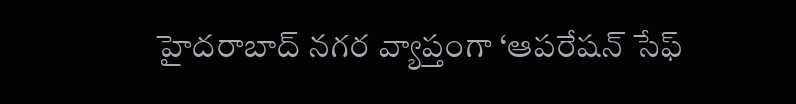హైదరాబాద్ నగర వ్యాప్తంగా ‘ఆపరేషన్ సేఫ్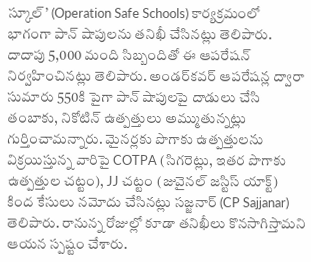స్కూల్’ (Operation Safe Schools) కార్యక్రమంలో భాగంగా పాన్ షాపులను తనిఖీ చేసినట్లు తెలిపారు. దాదాపు 5,000 మంది సిబ్బందితో ఈ ఆపరేషన్ నిర్వహించినట్లు తెలిపారు. అండర్‌కవర్ ఆపరేషన్ల ద్వారా సుమారు 550కి పైగా పాన్ షాపులపై దాడులు చేసి తంబాకు, నికోటిన్ ఉత్పత్తులు అమ్ముతున్నట్లు గుర్తించామన్నారు. మైనర్లకు పొగాకు ఉత్పత్తులను విక్రయిస్తున్న వారిపై COTPA (సిగరెట్లు, ఇతర పొగాకు ఉత్పత్తుల చట్టం), JJ చట్టం (జువైనల్ జస్టిస్ యాక్ట్) కింద కేసులు నమోదు చేసినట్లు సజ్జనార్ (CP Sajjanar) తెలిపారు. రానున్న రోజుల్లో కూడా తనిఖీలు కొనసాగిస్తామని ఆయన స్పష్టం చేశారు.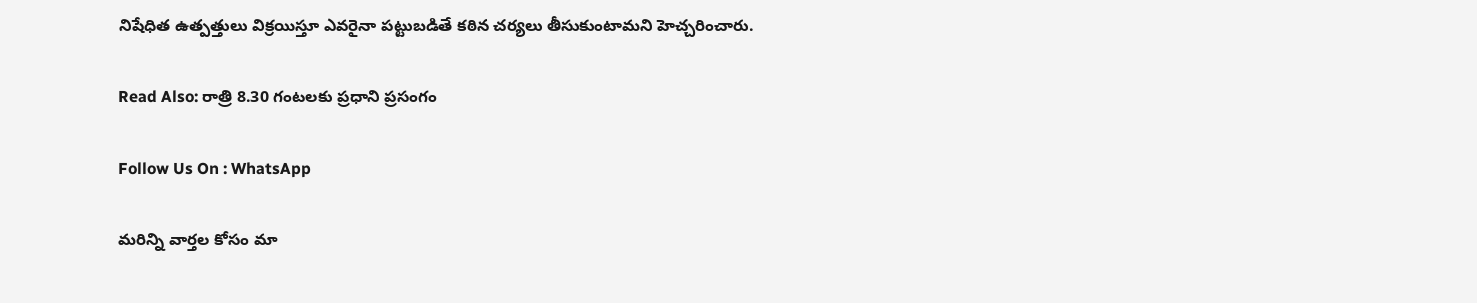నిషేధిత ఉత్పత్తులు విక్రయిస్తూ ఎవరైనా పట్టుబడితే కఠిన చర్యలు తీసుకుంటామని హెచ్చరించారు.

Read Also: రాత్రి 8.30 గంటలకు ప్రధాని ప్రసంగం

Follow Us On : WhatsApp

మ‌రిన్ని వార్త‌ల కోసం మా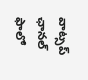వాట్స‌ప్ ఛాన‌ల్ ఫాలో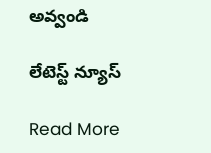అవ్వండి

లేటెస్ట్ న్యూస్‌

Read More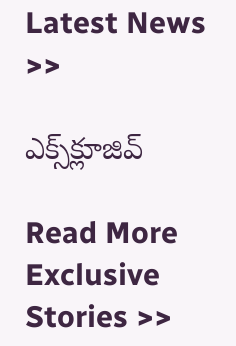Latest News >>

ఎక్స్‌క్లూజివ్‌

Read More Exclusive Stories >>